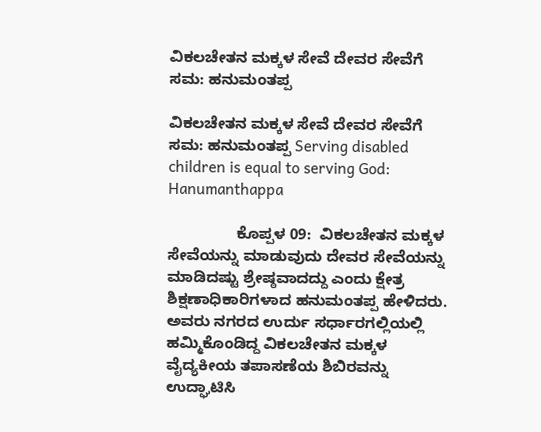ವಿಕಲಚೇತನ ಮಕ್ಕಳ ಸೇವೆ ದೇವರ ಸೇವೆಗೆ ಸಮ: ಹನುಮಂತಪ್ಪ

ವಿಕಲಚೇತನ ಮಕ್ಕಳ ಸೇವೆ ದೇವರ ಸೇವೆಗೆ ಸಮ: ಹನುಮಂತಪ್ಪ Serving disabled children is equal to serving God: Hanumanthappa

                ಕೊಪ್ಪಳ 09:  ವಿಕಲಚೇತನ ಮಕ್ಕಳ ಸೇವೆಯನ್ನು ಮಾಡುವುದು ದೇವರ ಸೇವೆಯನ್ನು ಮಾಡಿದಷ್ಟು ಶ್ರೇಷ್ಠವಾದದ್ದು ಎಂದು ಕ್ಷೇತ್ರ ಶಿಕ್ಷಣಾಧಿಕಾರಿಗಳಾದ ಹನುಮಂತಪ್ಪ ಹೇಳಿದರು. ಅವರು ನಗರದ ಉರ್ದು ಸರ್ಧಾರಗಲ್ಲಿಯಲ್ಲಿ ಹಮ್ಮಿಕೊಂಡಿದ್ದ ವಿಕಲಚೇತನ ಮಕ್ಕಳ ವೈದ್ಯಕೀಯ ತಪಾಸಣೆಯ ಶಿಬಿರವನ್ನು ಉದ್ಘಾಟಿಸಿ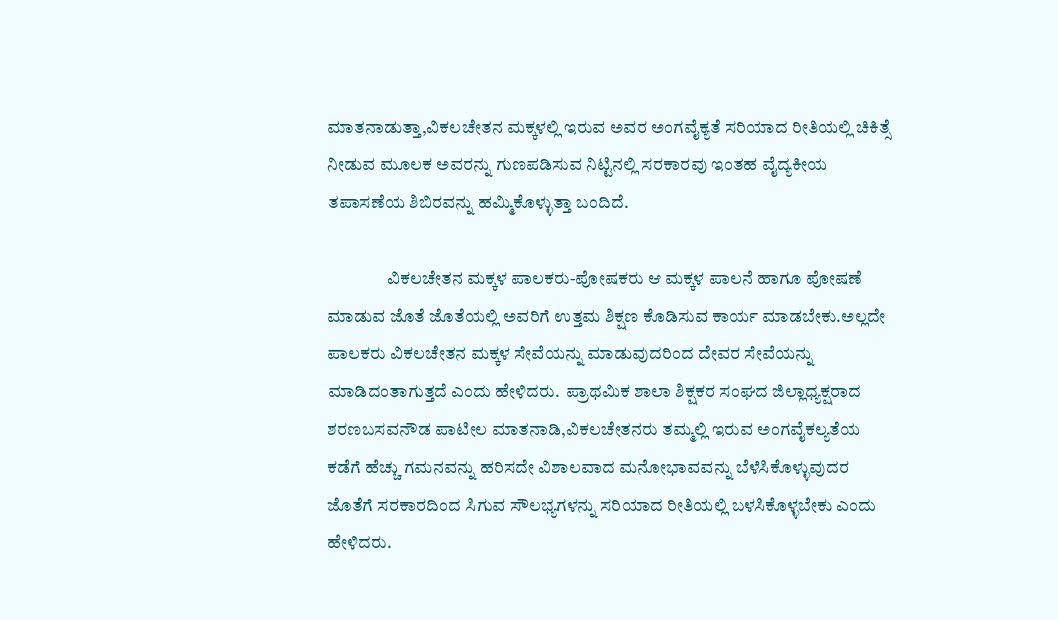ಮಾತನಾಡುತ್ತಾ,ವಿಕಲಚೇತನ ಮಕ್ಕಳಲ್ಲಿ ಇರುವ ಅವರ ಅಂಗವೈಕ್ಯತೆ ಸರಿಯಾದ ರೀತಿಯಲ್ಲಿ ಚಿಕಿತ್ಸೆ ನೀಡುವ ಮೂಲಕ ಅವರನ್ನು ಗುಣಪಡಿಸುವ ನಿಟ್ಟಿನಲ್ಲಿ ಸರಕಾರವು ಇಂತಹ ವೈದ್ಯಕೀಯ ತಪಾಸಣೆಯ ಶಿಬಿರವನ್ನು ಹಮ್ಮಿಕೊಳ್ಳುತ್ತಾ ಬಂದಿದೆ.

                 ವಿಕಲಚೇತನ ಮಕ್ಕಳ ಪಾಲಕರು-ಪೋಷಕರು ಆ ಮಕ್ಕಳ ಪಾಲನೆ ಹಾಗೂ ಪೋಷಣೆ ಮಾಡುವ ಜೊತೆ ಜೊತೆಯಲ್ಲಿ ಅವರಿಗೆ ಉತ್ತಮ ಶಿಕ್ಷಣ ಕೊಡಿಸುವ ಕಾರ್ಯ ಮಾಡಬೇಕು.ಅಲ್ಲದೇ ಪಾಲಕರು ವಿಕಲಚೇತನ ಮಕ್ಕಳ ಸೇವೆಯನ್ನು ಮಾಡುವುದರಿಂದ ದೇವರ ಸೇವೆಯನ್ನು ಮಾಡಿದಂತಾಗುತ್ತದೆ ಎಂದು ಹೇಳಿದರು.  ಪ್ರಾಥಮಿಕ ಶಾಲಾ ಶಿಕ್ಷಕರ ಸಂಘದ ಜಿಲ್ಲಾಧ್ಯಕ್ಷರಾದ ಶರಣಬಸವನೌಡ ಪಾಟೀಲ ಮಾತನಾಡಿ,ವಿಕಲಚೇತನರು ತಮ್ಮಲ್ಲಿ ಇರುವ ಅಂಗವೈಕಲ್ಯತೆಯ ಕಡೆಗೆ ಹೆಚ್ಚು ಗಮನವನ್ನು ಹರಿಸದೇ ವಿಶಾಲವಾದ ಮನೋಭಾವವನ್ನು ಬೆಳೆಸಿಕೊಳ್ಳುವುದರ ಜೊತೆಗೆ ಸರಕಾರದಿಂದ ಸಿಗುವ ಸೌಲಭ್ಯಗಳನ್ನು ಸರಿಯಾದ ರೀತಿಯಲ್ಲಿ ಬಳಸಿಕೊಳ್ಳಬೇಕು ಎಂದು ಹೇಳಿದರು.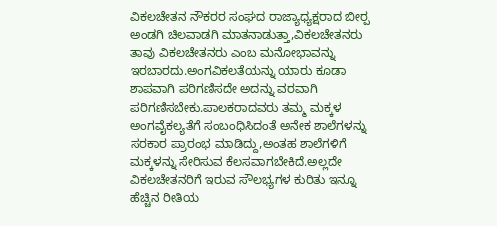ವಿಕಲಚೇತನ ನೌಕರರ ಸಂಘದ ರಾಜ್ಯಾಧ್ಯಕ್ಷರಾದ ಬೀರ‍್ಪ ಅಂಡಗಿ ಚಿಲವಾಡಗಿ ಮಾತನಾಡುತ್ತಾ,ವಿಕಲಚೇತನರು ತಾವು ವಿಕಲಚೇತನರು ಎಂಬ ಮನೋಭಾವನ್ನು ಇರಬಾರದು.ಅಂಗವಿಕಲತೆಯನ್ನು ಯಾರು ಕೂಡಾ ಶಾಪವಾಗಿ ಪರಿಗಣಿಸದೇ ಅದನ್ನು ವರವಾಗಿ ಪರಿಗಣಿಸಬೇಕು.ಪಾಲಕರಾದವರು ತಮ್ಮ ಮಕ್ಕಳ ಅಂಗವೈಕಲ್ಯತೆಗೆ ಸಂಬಂಧಿಸಿದಂತೆ ಅನೇಕ ಶಾಲೆಗಳನ್ನು ಸರಕಾರ ಪ್ರಾರಂಭ ಮಾಡಿದ್ದು,ಅಂತಹ ಶಾಲೆಗಳಿಗೆ ಮಕ್ಕಳನ್ನು ಸೇರಿಸುವ ಕೆಲಸವಾಗಬೇಕಿದೆ.ಅಲ್ಲದೇ ವಿಕಲಚೇತನರಿಗೆ ಇರುವ ಸೌಲಭ್ಯಗಳ ಕುರಿತು ಇನ್ನೂ ಹೆಚ್ಚಿನ ರೀತಿಯ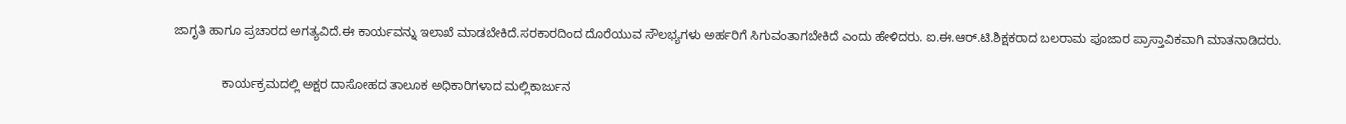ಜಾಗೃತಿ ಹಾಗೂ ಪ್ರಚಾರದ ಅಗತ್ಯವಿದೆ.ಈ ಕಾರ್ಯವನ್ನು ಇಲಾಖೆ ಮಾಡಬೇಕಿದೆ.ಸರಕಾರದಿಂದ ದೊರೆಯುವ ಸೌಲಭ್ಯಗಳು ಅರ್ಹರಿಗೆ ಸಿಗುವಂತಾಗಬೇಕಿದೆ ಎಂದು ಹೇಳಿದರು. ಐ.ಈ.ಆರ್‌.ಟಿ.ಶಿಕ್ಷಕರಾದ ಬಲರಾಮ ಪೂಜಾರ ಪ್ರಾಸ್ತಾವಿಕವಾಗಿ ಮಾತನಾಡಿದರು.

              ಕಾರ್ಯಕ್ರಮದಲ್ಲಿ ಅಕ್ಷರ ದಾಸೋಹದ ತಾಲೂಕ ಅಧಿಕಾರಿಗಳಾದ ಮಲ್ಲಿಕಾರ್ಜುನ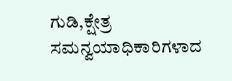ಗುಡಿ,ಕ್ಷೇತ್ರ ಸಮನ್ವಯಾಧಿಕಾರಿಗಳಾದ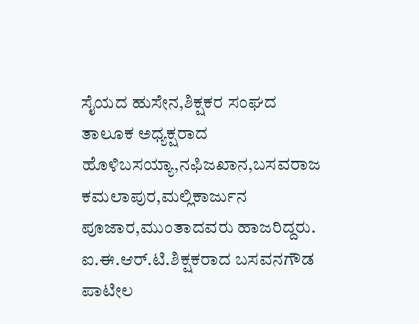ಸೈಯದ ಹುಸೇನ,ಶಿಕ್ಷಕರ ಸಂಘದ ತಾಲೂಕ ಅಧ್ಯಕ್ಷರಾದ ಹೊಳಿಬಸಯ್ಯಾ,ನಫಿಜಖಾನ,ಬಸವರಾಜ ಕಮಲಾಪುರ,ಮಲ್ಲಿಕಾರ್ಜುನ ಪೂಜಾರ,ಮುಂತಾದವರು ಹಾಜರಿದ್ದರು. ಐ.ಈ.ಆರ್‌.ಟಿ.ಶಿಕ್ಷಕರಾದ ಬಸವನಗೌಡ ಪಾಟೀಲ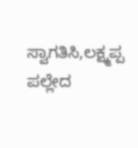ಸ್ವಾಗತಿಸಿ,ಲಕ್ಷ್ಮಪ್ಪ ಪಲ್ಲೇದ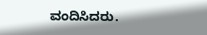ವಂದಿಸಿದರು.